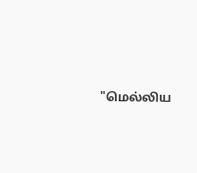"மெல்லிய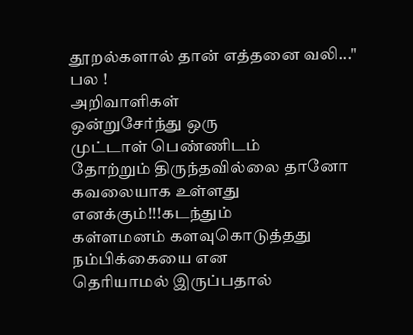தூறல்களால் தான் எத்தனை வலி..."
பல !
அறிவாளிகள்
ஒன்றுசேர்ந்து ஒரு
முட்டாள் பெண்ணிடம்
தோற்றும் திருந்தவில்லை தானோ
கவலையாக உள்ளது
எனக்கும்!!!கடந்தும்
கள்ளமனம் களவுகொடுத்தது
நம்பிக்கையை என
தெரியாமல் இருப்பதால்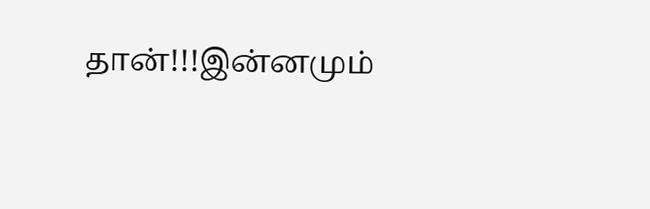தான்!!!இன்னமும்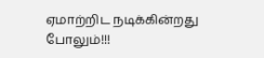ஏமாற்றிட நடிக்கின்றது
போலும்!!!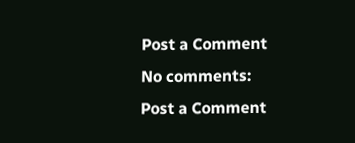Post a Comment
No comments:
Post a Comment